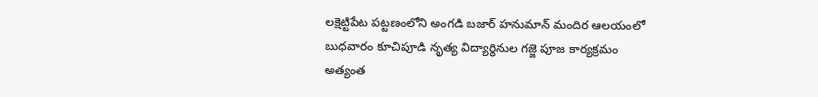లక్షెట్టిపేట పట్టణంలోని అంగడి బజార్ హనుమాన్ మందిర ఆలయంలో బుధవారం కూచిపూడి నృత్య విద్యార్థినుల గజ్జె పూజ కార్యక్రమం అత్యంత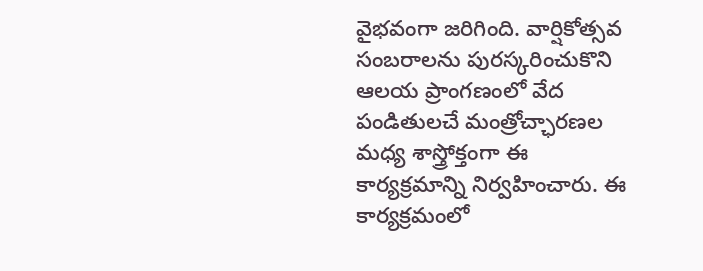వైభవంగా జరిగింది. వార్షికోత్సవ సంబరాలను పురస్కరించుకొని ఆలయ ప్రాంగణంలో వేద పండితులచే మంత్రోచ్ఛారణల మధ్య శాస్త్రోక్తంగా ఈ కార్యక్రమాన్ని నిర్వహించారు. ఈ కార్యక్రమంలో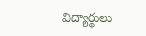విద్యార్థులు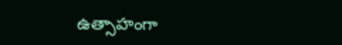ఉత్సాహంగా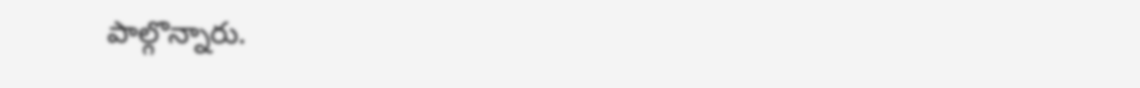పాల్గొన్నారు.